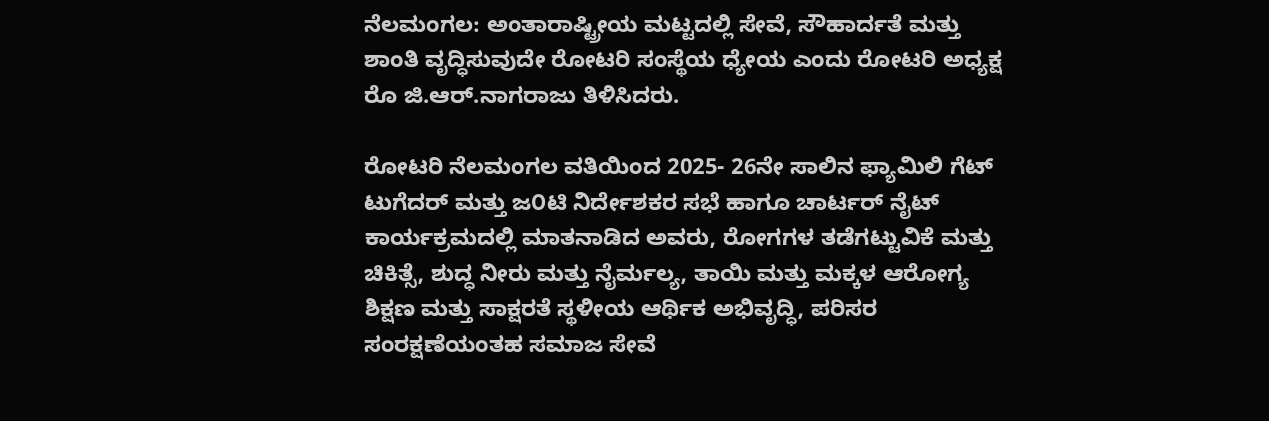ನೆಲಮಂಗಲ: ಅಂತಾರಾಷ್ಟ್ರೀಯ ಮಟ್ಟದಲ್ಲಿ ಸೇವೆ, ಸೌಹಾರ್ದತೆ ಮತ್ತು ಶಾಂತಿ ವೃದ್ಧಿಸುವುದೇ ರೋಟರಿ ಸಂಸ್ಥೆಯ ಧ್ಯೇಯ ಎಂದು ರೋಟರಿ ಅಧ್ಯಕ್ಷ ರೊ ಜಿ.ಆರ್.ನಾಗರಾಜು ತಿಳಿಸಿದರು.

ರೋಟರಿ ನೆಲಮಂಗಲ ವತಿಯಿಂದ 2025- 26ನೇ ಸಾಲಿನ ಫ್ಯಾಮಿಲಿ ಗೆಟ್‌ ಟುಗೆದರ್ ಮತ್ತು ಜ೦ಟಿ ನಿರ್ದೇಶಕರ ಸಭೆ ಹಾಗೂ ಚಾರ್ಟರ್ ನೈಟ್ ಕಾರ್ಯಕ್ರಮದಲ್ಲಿ ಮಾತನಾಡಿದ ಅವರು, ರೋಗಗಳ ತಡೆಗಟ್ಟುವಿಕೆ ಮತ್ತು ಚಿಕಿತ್ಸೆ, ಶುದ್ಧ ನೀರು ಮತ್ತು ನೈರ್ಮಲ್ಯ, ತಾಯಿ ಮತ್ತು ಮಕ್ಕಳ ಆರೋಗ್ಯ ಶಿಕ್ಷಣ ಮತ್ತು ಸಾಕ್ಷರತೆ ಸ್ಥಳೀಯ ಆರ್ಥಿಕ ಅಭಿವೃದ್ಧಿ, ಪರಿಸರ ಸಂರಕ್ಷಣೆಯಂತಹ ಸಮಾಜ ಸೇವೆ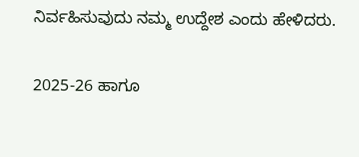ನಿರ್ವಹಿಸುವುದು ನಮ್ಮ ಉದ್ದೇಶ ಎಂದು ಹೇಳಿದರು.

2025-26 ಹಾಗೂ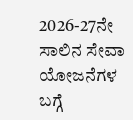2026-27ನೇ ಸಾಲಿನ ಸೇವಾ ಯೋಜನೆಗಳ ಬಗ್ಗೆ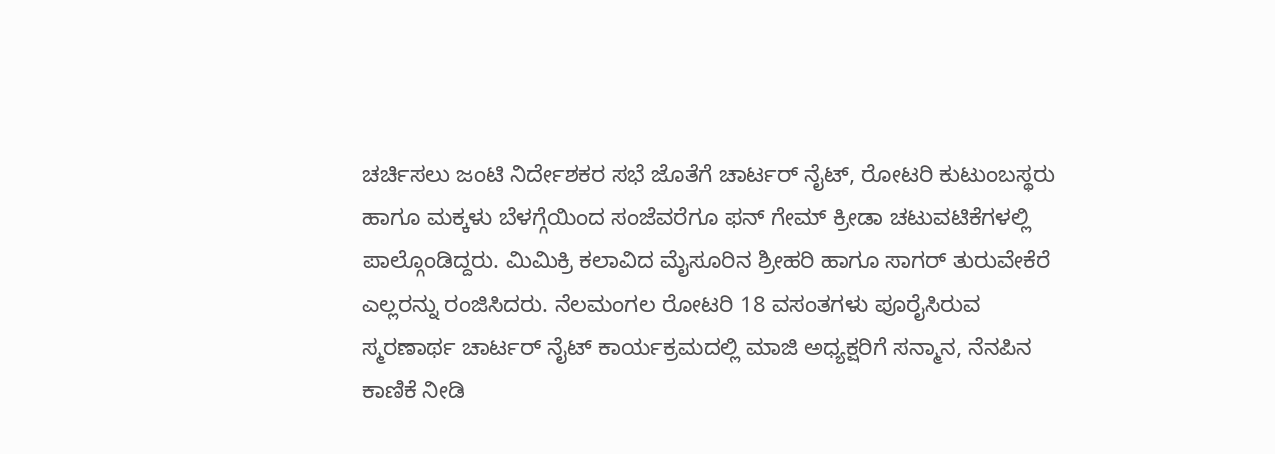ಚರ್ಚಿಸಲು ಜಂಟಿ ನಿರ್ದೇಶಕರ ಸಭೆ ಜೊತೆಗೆ ಚಾರ್ಟರ್ ನೈಟ್, ರೋಟರಿ ಕುಟುಂಬಸ್ಥರು ಹಾಗೂ ಮಕ್ಕಳು ಬೆಳಗ್ಗೆಯಿಂದ ಸಂಜೆವರೆಗೂ ಫನ್ ಗೇಮ್ ಕ್ರೀಡಾ ಚಟುವಟಿಕೆಗಳಲ್ಲಿ ಪಾಲ್ಗೊಂಡಿದ್ದರು. ಮಿಮಿಕ್ರಿ ಕಲಾವಿದ ಮೈಸೂರಿನ ಶ್ರೀಹರಿ ಹಾಗೂ ಸಾಗರ್ ತುರುವೇಕೆರೆ ಎಲ್ಲರನ್ನು ರಂಜಿಸಿದರು. ನೆಲಮಂಗಲ ರೋಟರಿ 18 ವಸಂತಗಳು ಪೂರೈಸಿರುವ ಸ್ಮರಣಾರ್ಥ ಚಾರ್ಟರ್ ನೈಟ್ ಕಾರ್ಯಕ್ರಮದಲ್ಲಿ ಮಾಜಿ ಅಧ್ಯಕ್ಷರಿಗೆ ಸನ್ಮಾನ, ನೆನಪಿನ ಕಾಣಿಕೆ ನೀಡಿ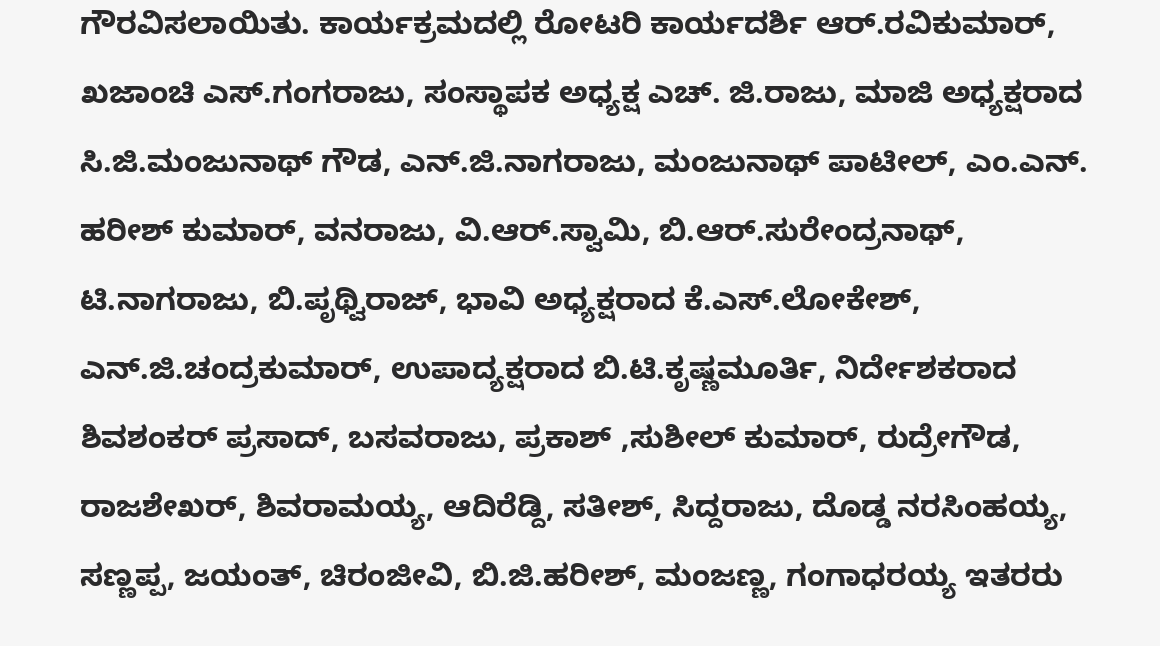ಗೌರವಿಸಲಾಯಿತು. ಕಾರ್ಯಕ್ರಮದಲ್ಲಿ ರೋಟರಿ ಕಾರ್ಯದರ್ಶಿ ಆರ್.ರವಿಕುಮಾರ್, ಖಜಾಂಚಿ ಎಸ್.ಗಂಗರಾಜು, ಸಂಸ್ಥಾಪಕ ಅಧ್ಯಕ್ಷ ಎಚ್. ಜಿ.ರಾಜು, ಮಾಜಿ ಅಧ್ಯಕ್ಷರಾದ ಸಿ.ಜಿ.ಮಂಜುನಾಥ್ ಗೌಡ, ಎನ್.ಜಿ.ನಾಗರಾಜು, ಮಂಜುನಾಥ್ ಪಾಟೀಲ್, ಎಂ.ಎನ್. ಹರೀಶ್ ಕುಮಾರ್, ವನರಾಜು, ವಿ.ಆರ್.ಸ್ವಾಮಿ, ಬಿ.ಆರ್.ಸುರೇಂದ್ರನಾಥ್, ಟಿ.ನಾಗರಾಜು, ಬಿ.ಪೃಥ್ವಿರಾಜ್, ಭಾವಿ ಅಧ್ಯಕ್ಷರಾದ ಕೆ.ಎಸ್.ಲೋಕೇಶ್, ಎನ್.ಜಿ.ಚಂದ್ರಕುಮಾರ್, ಉಪಾದ್ಯಕ್ಷರಾದ ಬಿ.ಟಿ.ಕೃಷ್ಣಮೂರ್ತಿ, ನಿರ್ದೇಶಕರಾದ ಶಿವಶಂಕರ್ ಪ್ರಸಾದ್, ಬಸವರಾಜು, ಪ್ರಕಾಶ್ ,ಸುಶೀಲ್ ಕುಮಾರ್, ರುದ್ರೇಗೌಡ, ರಾಜಶೇಖರ್, ಶಿವರಾಮಯ್ಯ, ಆದಿರೆಡ್ದಿ, ಸತೀಶ್, ಸಿದ್ದರಾಜು, ದೊಡ್ಡ ನರಸಿಂಹಯ್ಯ, ಸಣ್ಣಪ್ಪ, ಜಯಂತ್, ಚಿರಂಜೀವಿ, ಬಿ.ಜಿ.ಹರೀಶ್, ಮಂಜಣ್ಣ, ಗಂಗಾಧರಯ್ಯ ಇತರರು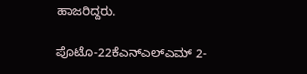ಹಾಜರಿದ್ದರು.

ಪೊಟೊ-22ಕೆಎನ್ಎಲ್ಎಮ್ 2-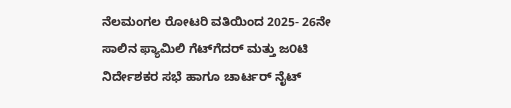ನೆಲಮಂಗಲ ರೋಟರಿ ವತಿಯಿಂದ 2025- 26ನೇ ಸಾಲಿನ ಫ್ಯಾಮಿಲಿ ಗೆಟ್‌ಗೆದರ್ ಮತ್ತು ಜ೦ಟಿ ನಿರ್ದೇಶಕರ ಸಭೆ ಹಾಗೂ ಚಾರ್ಟರ್ ನೈಟ್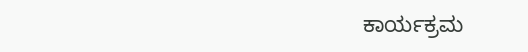ಕಾರ್ಯಕ್ರಮ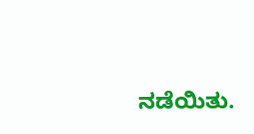ನಡೆಯಿತು.